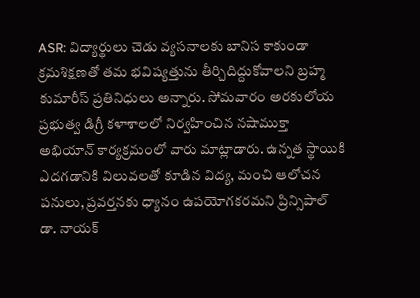ASR: విద్యార్థులు చెడు వ్యసనాలకు బానిస కాకుండా క్రమశిక్షణతో తమ భవిష్యత్తును తీర్చిదిద్దుకోవాలని బ్రహ్మ కుమారీస్ ప్రతినిధులు అన్నారు. సోమవారం అరకులోయ ప్రభుత్వ డిగ్రీ కళాశాలలో నిర్వహించిన నషాముక్తా అభియాన్ కార్యక్రమంలో వారు మాట్లాడారు. ఉన్నత స్థాయికి ఎదగడానికి విలువలతో కూడిన విద్య, మంచి ఆలోచన పనులు, ప్రవర్తనకు ధ్యానం ఉపయోగకరమని ప్రిన్సిపాల్ డా. నాయక్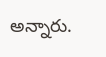అన్నారు.